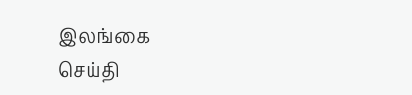இலங்கை
செய்தி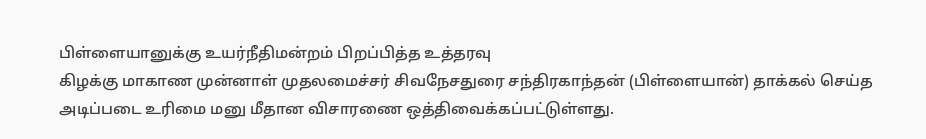பிள்ளையானுக்கு உயர்நீதிமன்றம் பிறப்பித்த உத்தரவு
கிழக்கு மாகாண முன்னாள் முதலமைச்சர் சிவநேசதுரை சந்திரகாந்தன் (பிள்ளையான்) தாக்கல் செய்த அடிப்படை உரிமை மனு மீதான விசாரணை ஒத்திவைக்கப்பட்டுள்ளது.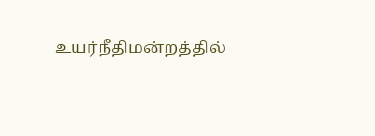உயர்நீதிமன்றத்தில்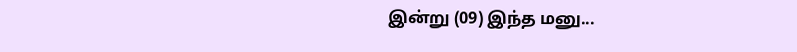இன்று (09) இந்த மனு...